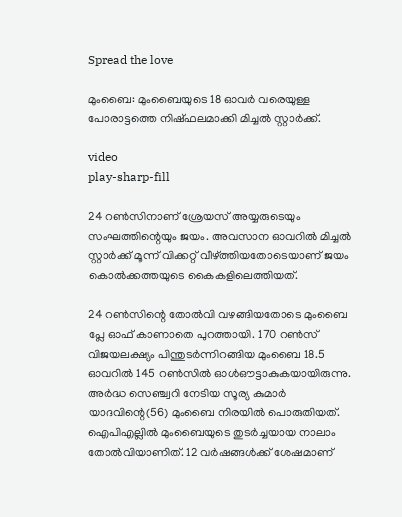Spread the love

മുംബൈ: മുംബൈയുടെ 18 ഓവർ വരെയുള്ള പോരാട്ടത്തെ നിഷ്ഫലമാക്കി മിച്ചല്‍ സ്റ്റാർക്ക്.

video
play-sharp-fill

24 റണ്‍സിനാണ് ശ്രേയസ് അയ്യരുടെയും സംഘത്തിന്റെയും ജയം. അവസാന ഓവറില്‍ മിച്ചല്‍ സ്റ്റാർക്ക് മൂന്ന് വിക്കറ്റ് വീഴ്‌ത്തിയതോടെയാണ് ജയം കൊല്‍ക്കത്തയുടെ കൈകളിലെത്തിയത്.

24 റണ്‍സിന്റെ തോല്‍വി വഴങ്ങിയതോടെ മുംബൈ പ്ലേ ഓഫ് കാണാതെ പുറത്തായി. 170 റണ്‍സ് വിജയലക്ഷ്യം പിന്തുടർന്നിറങ്ങിയ മുംബൈ 18.5 ഓവറില്‍ 145 റണ്‍സില്‍ ഓള്‍ഔട്ടാകുകയായിരുന്നു. അർദ്ധ സെഞ്ച്വറി നേടിയ സൂര്യ കുമാർ യാദവിന്റെ(56) മുംബൈ നിരയില്‍ പൊരുതിയത്. ഐപിഎല്ലില്‍ മുംബൈയുടെ തുടർച്ചയായ നാലാം തോല്‍വിയാണിത്. 12 വർഷങ്ങള്‍ക്ക് ശേഷമാണ്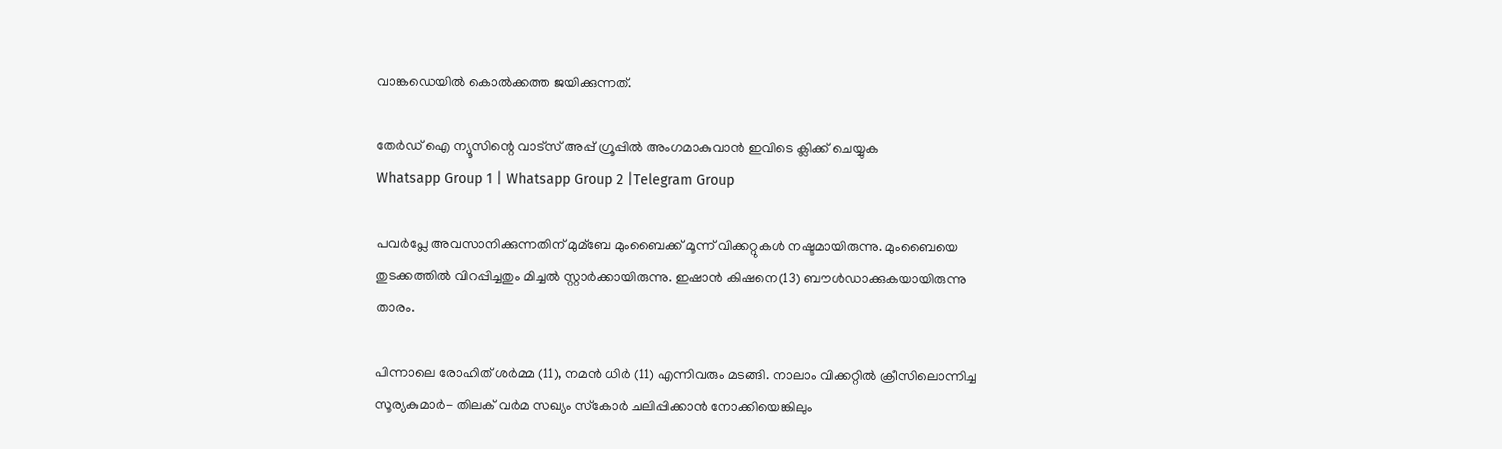വാങ്കഡെയില്‍ കൊല്‍ക്കത്ത ജയിക്കുന്നത്.

തേർഡ് ഐ ന്യൂസിന്റെ വാട്സ് അപ്പ് ഗ്രൂപ്പിൽ അംഗമാകുവാൻ ഇവിടെ ക്ലിക്ക് ചെയ്യുക
Whatsapp Group 1 | Whatsapp Group 2 |Telegram Group

പവർപ്ലേ അവസാനിക്കുന്നതിന് മുമ്ബേ മുംബൈക്ക് മൂന്ന് വിക്കറ്റുകള്‍ നഷ്ടമായിരുന്നു. മുംബൈയെ തുടക്കത്തില്‍ വിറപ്പിച്ചതും മിച്ചല്‍ സ്റ്റാർക്കായിരുന്നു. ഇഷാൻ കിഷനെ(13) ബൗള്‍ഡാക്കുകയായിരുന്നു താരം.

പിന്നാലെ രോഹിത് ശർമ്മ (11), നമൻ ധിർ (11) എന്നിവരും മടങ്ങി. നാലാം വിക്കറ്റില്‍ ക്രീസിലൊന്നിച്ച സൂര്യകുമാർ- തിലക് വർമ സഖ്യം സ്‌കോർ ചലിപ്പിക്കാൻ നോക്കിയെങ്കിലും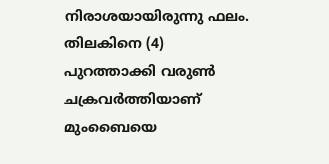നിരാശയായിരുന്നു ഫലം. തിലകിനെ (4) പുറത്താക്കി വരുണ്‍ ചക്രവർത്തിയാണ് മുംബൈയെ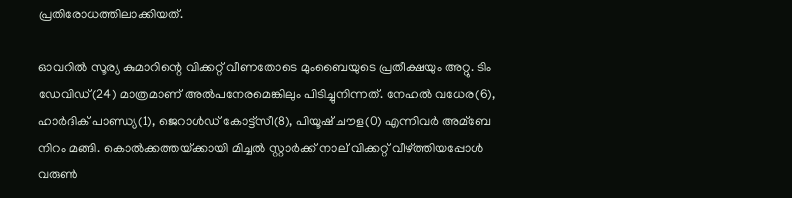പ്രതിരോധത്തിലാക്കിയത്.

ഓവറില്‍ സൂര്യ കുമാറിന്റെ വിക്കറ്റ് വീണതോടെ മുംബൈയുടെ പ്രതീക്ഷയും അറ്റു. ടിം ഡേവിഡ്(24) മാത്രമാണ് അല്‍പനേരമെങ്കിലും പിടിച്ചുനിന്നത്. നേഹല്‍ വധേര(6), ഹാർദിക് പാണ്ഡ്യ(1), ജെറാള്‍ഡ് കോട്ട്‌സീ(8), പിയൂഷ് ചൗള(0) എന്നിവർ അമ്ബേ നിറം മങ്ങി. കൊല്‍ക്കത്തയ്‌ക്കായി മിച്ചല്‍ സ്റ്റാർക്ക് നാല് വിക്കറ്റ് വീഴ്‌ത്തിയപ്പോള്‍ വരുണ്‍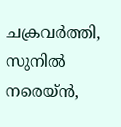ചക്രവർത്തി, സുനില്‍ നരെയ്ൻ,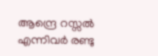ആന്ദ്രെ റസ്സല്‍ എന്നിവർ രണ്ടു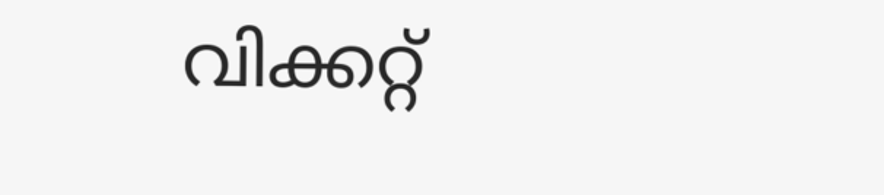വിക്കറ്റ്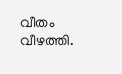വീതം വീഴത്തി.